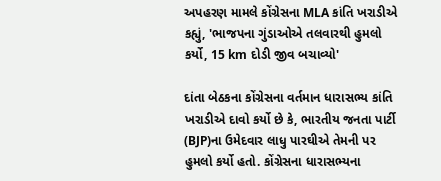અપહરણ મામલે કોંગ્રેસના MLA કાંતિ ખરાડીએ કહ્યું, 'ભાજપના ગુંડાઓએ તલવારથી હુમલો કર્યો, 15 km દોડી જીવ બચાવ્યો'

દાંતા બેઠકના કોંગ્રેસના વર્તમાન ધારાસભ્ય કાંતિ ખરાડીએ દાવો કર્યો છે કે, ભારતીય જનતા પાર્ટી (BJP)ના ઉમેદવાર લાધુ પારઘીએ તેમની પર હુમલો કર્યો હતો. કોંગ્રેસના ધારાસભ્યના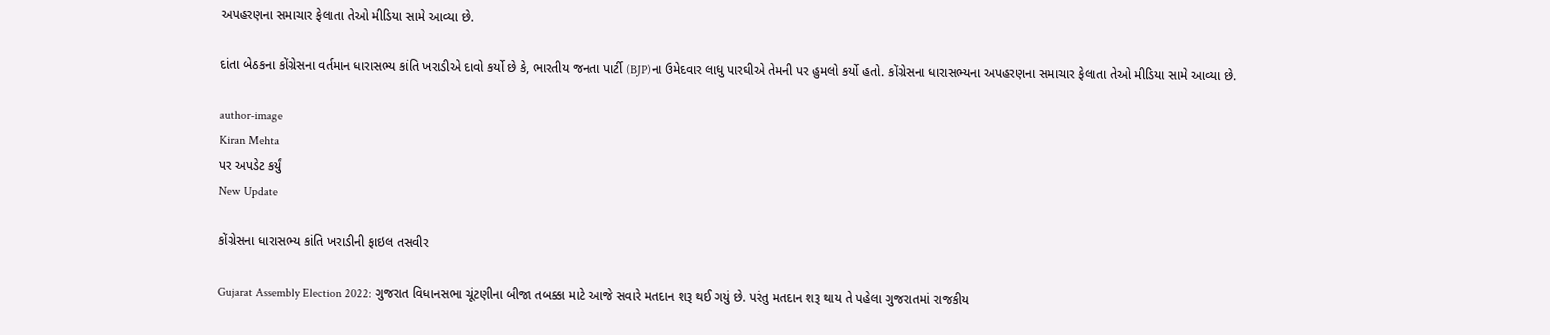અપહરણના સમાચાર ફેલાતા તેઓ મીડિયા સામે આવ્યા છે.

દાંતા બેઠકના કોંગ્રેસના વર્તમાન ધારાસભ્ય કાંતિ ખરાડીએ દાવો કર્યો છે કે, ભારતીય જનતા પાર્ટી (BJP)ના ઉમેદવાર લાધુ પારઘીએ તેમની પર હુમલો કર્યો હતો. કોંગ્રેસના ધારાસભ્યના અપહરણના સમાચાર ફેલાતા તેઓ મીડિયા સામે આવ્યા છે.

author-image
Kiran Mehta
પર અપડેટ કર્યું
New Update

કોંગ્રેસના ધારાસભ્ય કાંતિ ખરાડીની ફાઇલ તસવીર

Gujarat Assembly Election 2022: ગુજરાત વિધાનસભા ચૂંટણીના બીજા તબક્કા માટે આજે સવારે મતદાન શરૂ થઈ ગયું છે. પરંતુ મતદાન શરૂ થાય તે પહેલા ગુજરાતમાં રાજકીય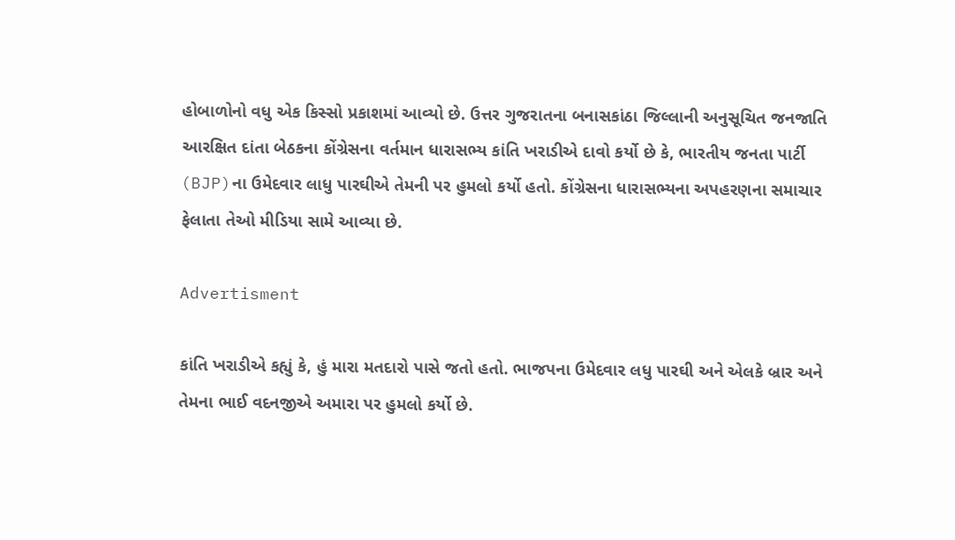હોબાળોનો વધુ એક કિસ્સો પ્રકાશમાં આવ્યો છે. ઉત્તર ગુજરાતના બનાસકાંઠા જિલ્લાની અનુસૂચિત જનજાતિ આરક્ષિત દાંતા બેઠકના કોંગ્રેસના વર્તમાન ધારાસભ્ય કાંતિ ખરાડીએ દાવો કર્યો છે કે, ભારતીય જનતા પાર્ટી (BJP)ના ઉમેદવાર લાધુ પારઘીએ તેમની પર હુમલો કર્યો હતો. કોંગ્રેસના ધારાસભ્યના અપહરણના સમાચાર ફેલાતા તેઓ મીડિયા સામે આવ્યા છે.

Advertisment

કાંતિ ખરાડીએ કહ્યું કે, હું મારા મતદારો પાસે જતો હતો. ભાજપના ઉમેદવાર લધુ પારઘી અને એલકે બ્રાર અને તેમના ભાઈ વદનજીએ અમારા પર હુમલો કર્યો છે.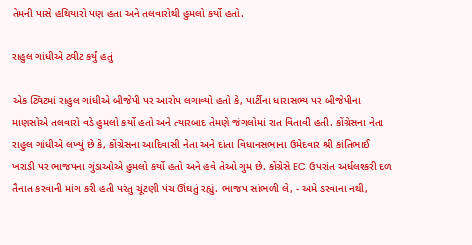તેમની પાસે હથિયારો પણ હતા અને તલવારોથી હુમલો કર્યો હતો.

રાહુલ ગાંધીએ ટ્વીટ કર્યું હતું

એક ટ્વિટમાં રાહુલ ગાંધીએ બીજેપી પર આરોપ લગાવ્યો હતો કે, પાર્ટીના ધારાસભ્ય પર બીજેપીના માણસોએ તલવારો વડે હુમલો કર્યો હતો અને ત્યારબાદ તેમણે જંગલોમાં રાત વિતાવી હતી. કોંગ્રેસના નેતા રાહુલ ગાંધીએ લખ્યું છે કે, કોંગ્રેસના આદિવાસી નેતા અને દાંતા વિધાનસભાના ઉમેદવાર શ્રી કાંતિભાઈ ખરાડી પર ભાજપના ગુંડાઓએ હુમલો કર્યો હતો અને હવે તેઓ ગુમ છે. કોંગ્રેસે EC ઉપરાંત અર્ધલશ્કરી દળ તૈનાત કરવાની માંગ કરી હતી પરંતુ ચૂંટણી પંચ ઊંઘતું રહ્યું. ભાજપ સાંભળી લે, - અમે ડરવાના નથી,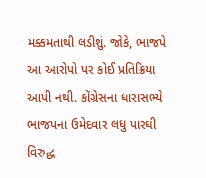મક્કમતાથી લડીશું. જોકે, ભાજપે આ આરોપો પર કોઈ પ્રતિક્રિયા આપી નથી. કોંગ્રેસના ધારાસભ્યે ભાજપના ઉમેદવાર લધુ પારઘી વિરુદ્ધ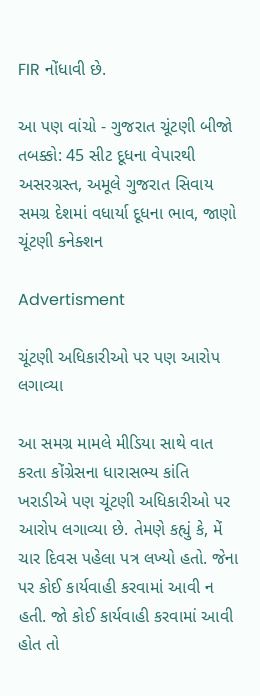FIR નોંધાવી છે.

આ પણ વાંચો - ગુજરાત ચૂંટણી બીજો તબક્કો: 45 સીટ દૂધના વેપારથી અસરગ્રસ્ત, અમૂલે ગુજરાત સિવાય સમગ્ર દેશમાં વધાર્યા દૂધના ભાવ, જાણો ચૂંટણી કનેક્શન

Advertisment

ચૂંટણી અધિકારીઓ પર પણ આરોપ લગાવ્યા

આ સમગ્ર મામલે મીડિયા સાથે વાત કરતા કોંગ્રેસના ધારાસભ્ય કાંતિ ખરાડીએ પણ ચૂંટણી અધિકારીઓ પર આરોપ લગાવ્યા છે. તેમણે કહ્યું કે, મેં ચાર દિવસ પહેલા પત્ર લખ્યો હતો. જેના પર કોઈ કાર્યવાહી કરવામાં આવી ન હતી. જો કોઈ કાર્યવાહી કરવામાં આવી હોત તો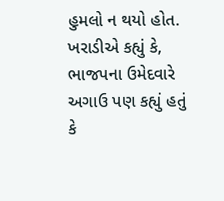હુમલો ન થયો હોત. ખરાડીએ કહ્યું કે, ભાજપના ઉમેદવારે અગાઉ પણ કહ્યું હતું કે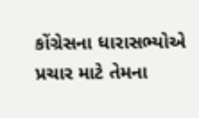કોંગ્રેસના ધારાસભ્યોએ પ્રચાર માટે તેમના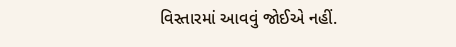વિસ્તારમાં આવવું જોઈએ નહીં.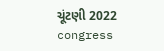ચૂંટણી 2022 congress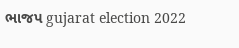ભાજપ gujarat election 2022